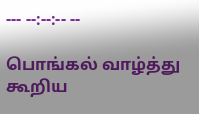--- --:--:-- --

பொங்கல் வாழ்த்து கூறிய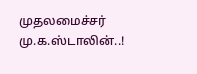முதலமைச்சர் மு.க.ஸ்டாலின்..!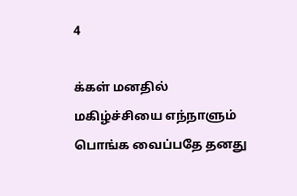4

க்கள் மனதில் மகிழ்ச்சியை எந்நாளும் பொங்க வைப்பதே தனது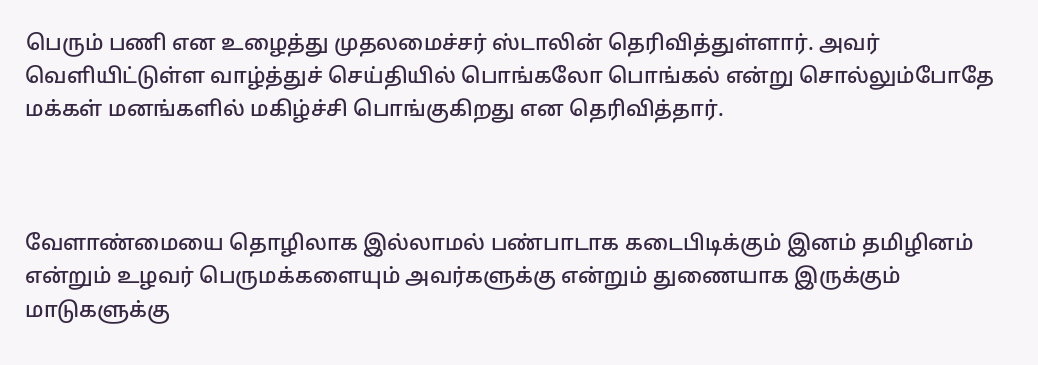பெரும் பணி என உழைத்து முதலமைச்சர் ஸ்டாலின் தெரிவித்துள்ளார். அவர் வெளியிட்டுள்ள வாழ்த்துச் செய்தியில் பொங்கலோ பொங்கல் என்று சொல்லும்போதே மக்கள் மனங்களில் மகிழ்ச்சி பொங்குகிறது என தெரிவித்தார்.



வேளாண்மையை தொழிலாக இல்லாமல் பண்பாடாக கடைபிடிக்கும் இனம் தமிழினம் என்றும் உழவர் பெருமக்களையும் அவர்களுக்கு என்றும் துணையாக இருக்கும் மாடுகளுக்கு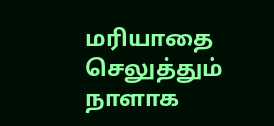மரியாதை செலுத்தும் நாளாக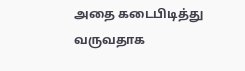அதை கடைபிடித்து வருவதாக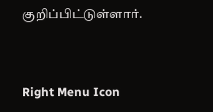குறிப்பிட்டுள்ளார்.



Right Menu Icon